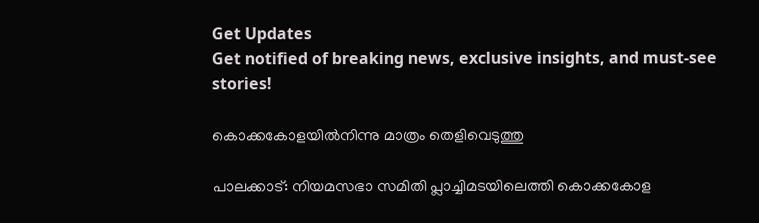Get Updates
Get notified of breaking news, exclusive insights, and must-see stories!

കൊക്കകോളയില്‍നിന്നു മാത്രം തെളിവെടുത്തു

പാലക്കാട്: നിയമസഭാ സമിതി പ്ലാച്ചിമടയിലെത്തി കൊക്കകോള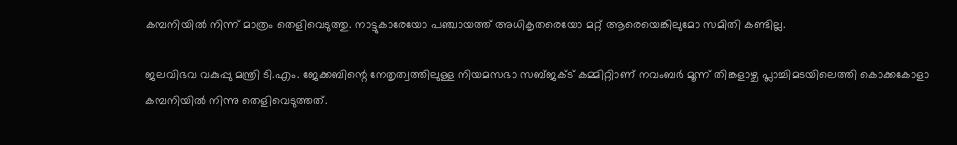കമ്പനിയില്‍ നിന്ന് മാത്രം തെളിവെടുത്തു. നാട്ടുകാരേയോ പഞ്ചായത്ത് അധികൃതരെയോ മറ്റ് ആരെയെങ്കിലുമോ സമിതി കണ്ടില്ല.

ജലവിഭവ വകുപ്പു മന്ത്രി ടി.എം. ജേക്കബിന്റെ നേതൃത്വത്തിലുള്ള നിയമസഭാ സബ്ജക്ട് കമ്മിറ്റിാണ് നവംബര്‍ മൂന്ന് തിങ്കളാഴ്ച പ്ലാച്ചിമടയിലെത്തി കൊക്കകോളാ കമ്പനിയില്‍ നിന്നു തെളിവെടുത്തത്.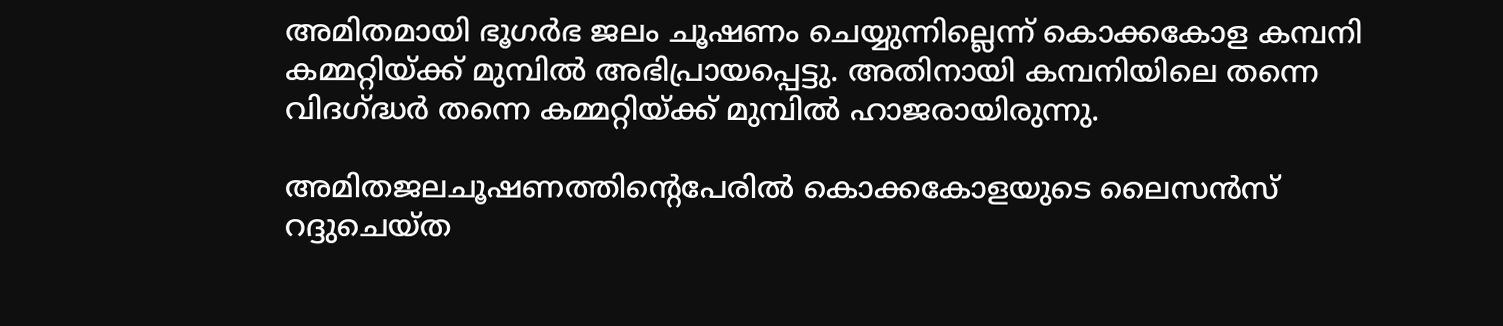അമിതമായി ഭൂഗര്‍ഭ ജലം ചൂഷണം ചെയ്യുന്നില്ലെന്ന് കൊക്കകോള കമ്പനി കമ്മറ്റിയ്ക്ക് മുമ്പില്‍ അഭിപ്രായപ്പെട്ടു. അതിനായി കമ്പനിയിലെ തന്നെ വിദഗ്ദ്ധര്‍ തന്നെ കമ്മറ്റിയ്ക്ക് മുമ്പില്‍ ഹാജരായിരുന്നു.

അമിതജലചൂഷണത്തിന്റെപേരില്‍ കൊക്കകോളയുടെ ലൈസന്‍സ് റദ്ദുചെയ്ത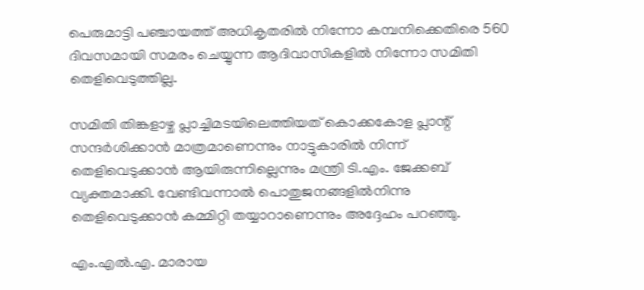പെരുമാട്ടി പഞ്ചായത്ത് അധികൃതരില്‍ നിന്നോ കമ്പനിക്കെതിരെ 560 ദിവസമായി സമരം ചെയ്യുന്ന ആദിവാസികളില്‍ നിന്നോ സമിതി തെളിവെടുത്തില്ല.

സമിതി തിങ്കളാഴ്ച പ്ലാച്ചിമടയിലെത്തിയത് കൊക്കകോള പ്ലാന്റ് സന്ദര്‍ശിക്കാന്‍ മാത്രമാണെന്നും നാട്ടുകാരില്‍ നിന്ന് തെളിവെടുക്കാന്‍ ആയിരുന്നില്ലെന്നും മന്ത്രി ടി.എം. ജേക്കബ് വ്യക്തമാക്കി. വേണ്ടിവന്നാല്‍ പൊതുജനങ്ങളില്‍നിന്നു തെളിവെടുക്കാന്‍ കമ്മിറ്റി തയ്യാറാണെന്നും അദ്ദേഹം പറഞ്ഞു.

എം.എല്‍.എ. മാരായ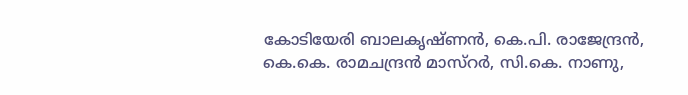കോടിയേരി ബാലകൃഷ്ണന്‍, കെ.പി. രാജേന്ദ്രന്‍, കെ.കെ. രാമചന്ദ്രന്‍ മാസ്റര്‍, സി.കെ. നാണു,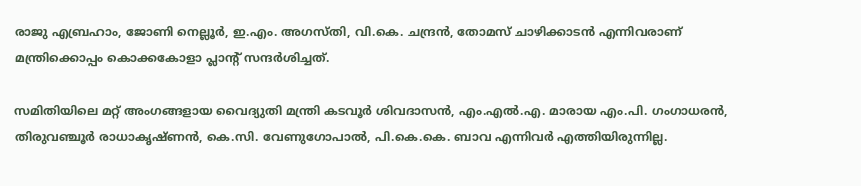രാജു എബ്രഹാം, ജോണി നെല്ലൂര്‍, ഇ.എം. അഗസ്തി, വി.കെ. ചന്ദ്രന്‍, തോമസ് ചാഴിക്കാടന്‍ എന്നിവരാണ് മന്ത്രിക്കൊപ്പം കൊക്കകോളാ പ്ലാന്റ് സന്ദര്‍ശിച്ചത്.

സമിതിയിലെ മറ്റ് അംഗങ്ങളായ വൈദ്യുതി മന്ത്രി കടവൂര്‍ ശിവദാസന്‍, എം.എല്‍.എ. മാരായ എം.പി. ഗംഗാധരന്‍, തിരുവഞ്ചൂര്‍ രാധാകൃഷ്ണന്‍, കെ.സി. വേണുഗോപാല്‍, പി.കെ.കെ. ബാവ എന്നിവര്‍ എത്തിയിരുന്നില്ല.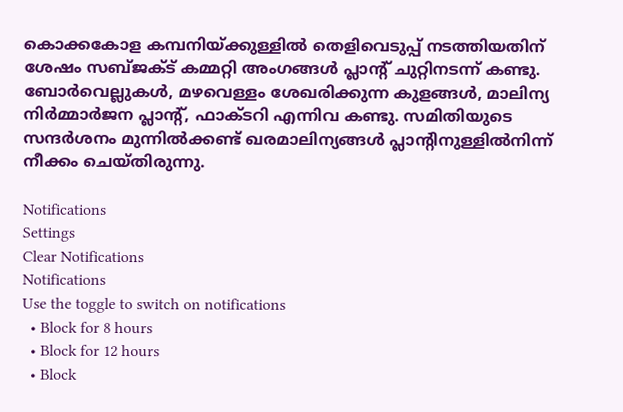കൊക്കകോള കമ്പനിയ്ക്കുള്ളില്‍ തെളിവെടുപ്പ് നടത്തിയതിന് ശേഷം സബ്ജക്ട് കമ്മറ്റി അംഗങ്ങള്‍ പ്ലാന്റ് ചുറ്റിനടന്ന് കണ്ടു. ബോര്‍വെല്ലുകള്‍, മഴവെള്ളം ശേഖരിക്കുന്ന കുളങ്ങള്‍, മാലിന്യ നിര്‍മ്മാര്‍ജന പ്ലാന്റ്, ഫാക്ടറി എന്നിവ കണ്ടു. സമിതിയുടെ സന്ദര്‍ശനം മുന്നില്‍ക്കണ്ട് ഖരമാലിന്യങ്ങള്‍ പ്ലാന്റിനുള്ളില്‍നിന്ന് നീക്കം ചെയ്തിരുന്നു.

Notifications
Settings
Clear Notifications
Notifications
Use the toggle to switch on notifications
  • Block for 8 hours
  • Block for 12 hours
  • Block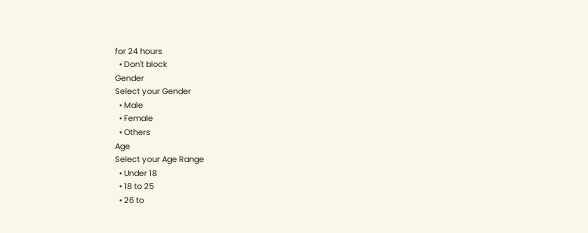for 24 hours
  • Don't block
Gender
Select your Gender
  • Male
  • Female
  • Others
Age
Select your Age Range
  • Under 18
  • 18 to 25
  • 26 to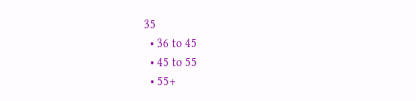35
  • 36 to 45
  • 45 to 55
  • 55+